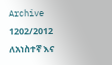Archive
1202/2012 ለአነስተኛ እና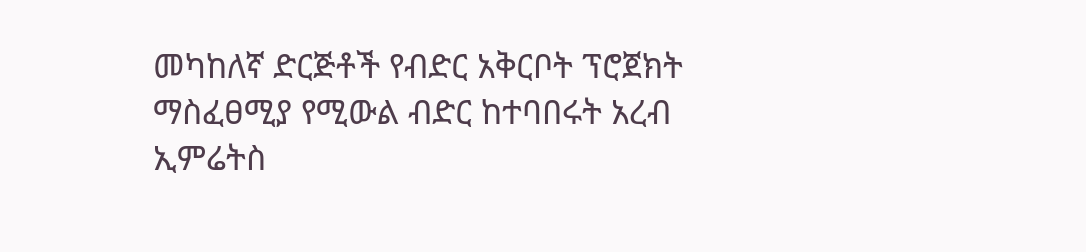መካከለኛ ድርጅቶች የብድር አቅርቦት ፕሮጀክት ማስፈፀሚያ የሚውል ብድር ከተባበሩት አረብ ኢምሬትስ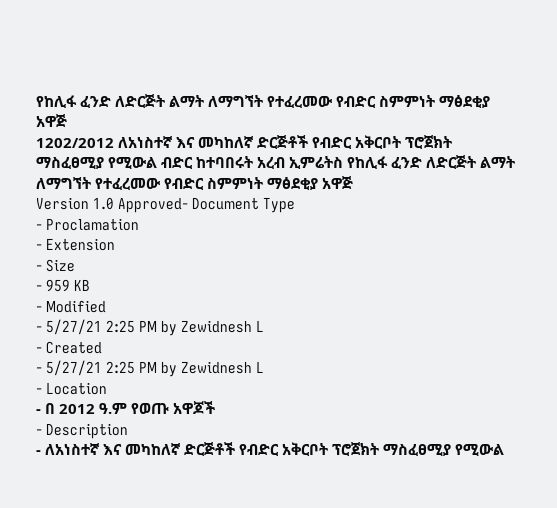የከሊፋ ፈንድ ለድርጅት ልማት ለማግኘት የተፈረመው የብድር ስምምነት ማፅደቂያ አዋጅ
1202/2012 ለአነስተኛ እና መካከለኛ ድርጅቶች የብድር አቅርቦት ፕሮጀክት ማስፈፀሚያ የሚውል ብድር ከተባበሩት አረብ ኢምሬትስ የከሊፋ ፈንድ ለድርጅት ልማት ለማግኘት የተፈረመው የብድር ስምምነት ማፅደቂያ አዋጅ
Version 1.0 Approved- Document Type
- Proclamation
- Extension
- Size
- 959 KB
- Modified
- 5/27/21 2:25 PM by Zewidnesh L
- Created
- 5/27/21 2:25 PM by Zewidnesh L
- Location
- በ 2012 ዓ.ም የወጡ አዋጆች
- Description
- ለአነስተኛ እና መካከለኛ ድርጅቶች የብድር አቅርቦት ፕሮጀክት ማስፈፀሚያ የሚውል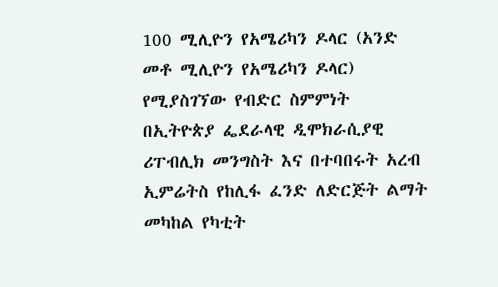100 ሚሊዮን የአሜሪካን ዶላር (አንድ መቶ ሚሊዮን የአሜሪካን ዶላር) የሚያስገኘው የብድር ስምምነት በኢትዮጵያ ፌደራላዊ ዲሞክራሲያዊ ሪፐብሊክ መንግስት እና በተባበሩት አረብ ኢምሬትስ የከሊፋ ፈንድ ለድርጅት ልማት መካከል የካቲት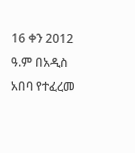16 ቀን 2012 ዓ.ም በአዲስ አበባ የተፈረመ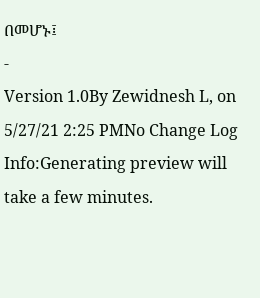በመሆኑ፤
-
Version 1.0By Zewidnesh L, on 5/27/21 2:25 PMNo Change Log
Info:Generating preview will take a few minutes.